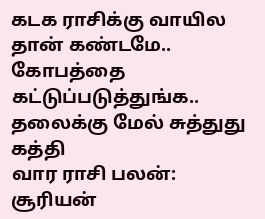கடக ராசிக்கு வாயில தான் கண்டமே.. கோபத்தை கட்டுப்படுத்துங்க.. தலைக்கு மேல் சுத்துது கத்தி
வார ராசி பலன்: சூரியன்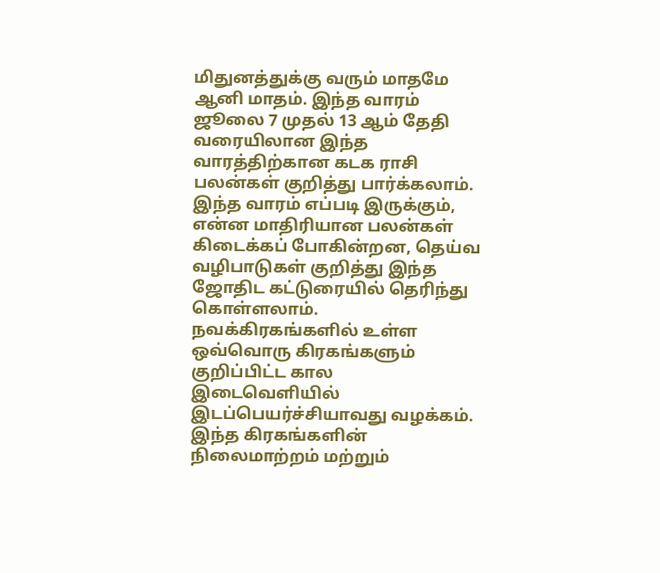மிதுனத்துக்கு வரும் மாதமே ஆனி மாதம். இந்த வாரம் ஜூலை 7 முதல் 13 ஆம் தேதி வரையிலான இந்த வாரத்திற்கான கடக ராசி பலன்கள் குறித்து பார்க்கலாம். இந்த வாரம் எப்படி இருக்கும், என்ன மாதிரியான பலன்கள் கிடைக்கப் போகின்றன, தெய்வ வழிபாடுகள் குறித்து இந்த ஜோதிட கட்டுரையில் தெரிந்து கொள்ளலாம்.
நவக்கிரகங்களில் உள்ள ஒவ்வொரு கிரகங்களும் குறிப்பிட்ட கால இடைவெளியில் இடப்பெயர்ச்சியாவது வழக்கம். இந்த கிரகங்களின் நிலைமாற்றம் மற்றும்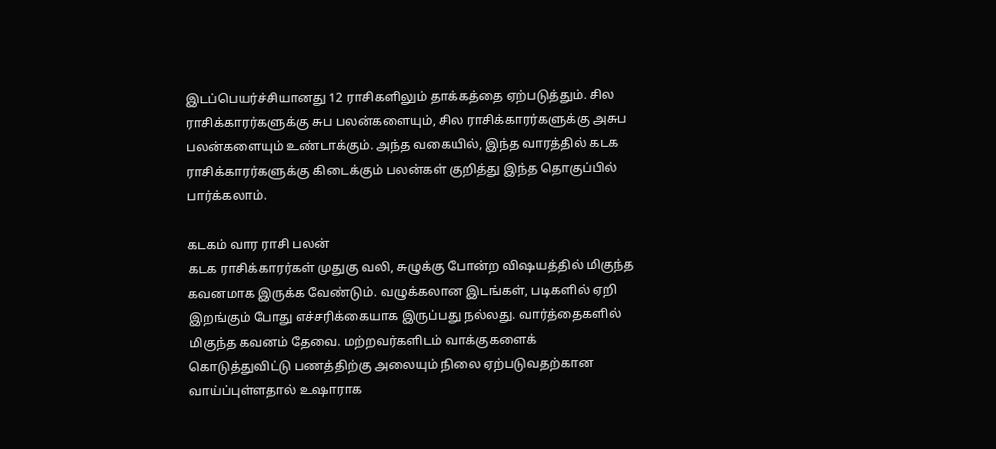இடப்பெயர்ச்சியானது 12 ராசிகளிலும் தாக்கத்தை ஏற்படுத்தும். சில ராசிக்காரர்களுக்கு சுப பலன்களையும், சில ராசிக்காரர்களுக்கு அசுப பலன்களையும் உண்டாக்கும். அந்த வகையில், இந்த வாரத்தில் கடக ராசிக்காரர்களுக்கு கிடைக்கும் பலன்கள் குறித்து இந்த தொகுப்பில் பார்க்கலாம்.

கடகம் வார ராசி பலன்
கடக ராசிக்காரர்கள் முதுகு வலி, சுழுக்கு போன்ற விஷயத்தில் மிகுந்த கவனமாக இருக்க வேண்டும். வழுக்கலான இடங்கள், படிகளில் ஏறி இறங்கும் போது எச்சரிக்கையாக இருப்பது நல்லது. வார்த்தைகளில் மிகுந்த கவனம் தேவை. மற்றவர்களிடம் வாக்குகளைக் கொடுத்துவிட்டு பணத்திற்கு அலையும் நிலை ஏற்படுவதற்கான வாய்ப்புள்ளதால் உஷாராக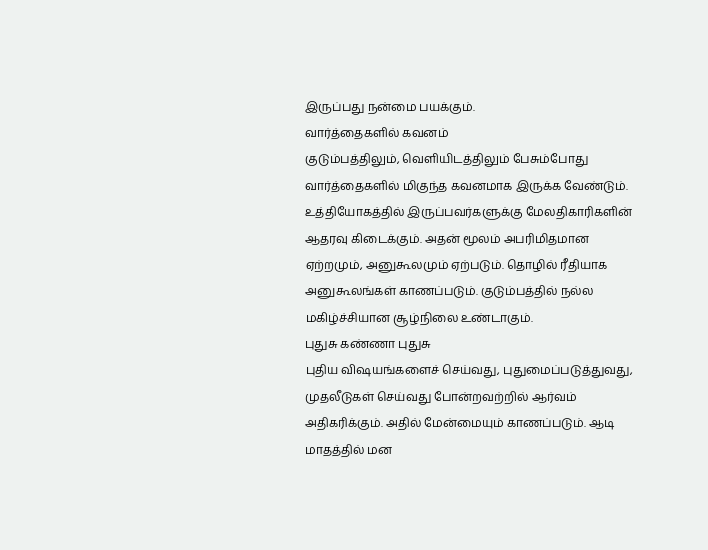இருப்பது நன்மை பயக்கும்.
வார்த்தைகளில் கவனம்
குடும்பத்திலும், வெளியிடத்திலும் பேசும்போது வார்த்தைகளில் மிகுந்த கவனமாக இருக்க வேண்டும். உத்தியோகத்தில் இருப்பவர்களுக்கு மேலதிகாரிகளின் ஆதரவு கிடைக்கும். அதன் மூலம் அபரிமிதமான ஏற்றமும், அனுகூலமும் ஏற்படும். தொழில் ரீதியாக அனுகூலங்கள் காணப்படும். குடும்பத்தில் நல்ல மகிழ்ச்சியான சூழ்நிலை உண்டாகும்.
புதுசு கண்ணா புதுசு
புதிய விஷயங்களைச் செய்வது, புதுமைப்படுத்துவது, முதலீடுகள் செய்வது போன்றவற்றில் ஆர்வம் அதிகரிக்கும். அதில் மேன்மையும் காணப்படும். ஆடி மாதத்தில் மன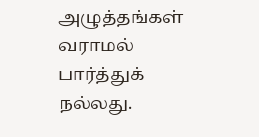அழுத்தங்கள் வராமல் பார்த்துக் நல்லது.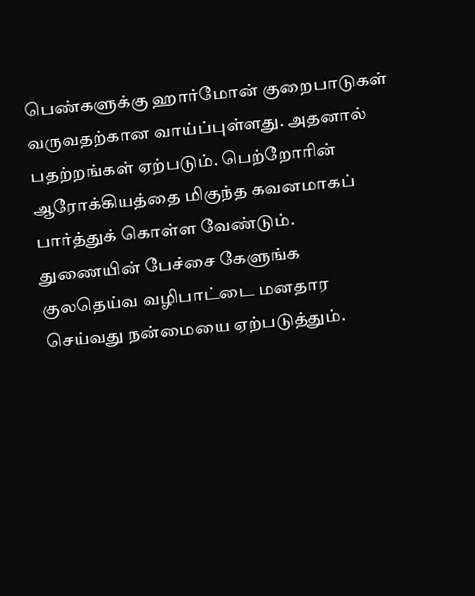பெண்களுக்கு ஹார்மோன் குறைபாடுகள் வருவதற்கான வாய்ப்புள்ளது. அதனால் பதற்றங்கள் ஏற்படும். பெற்றோரின் ஆரோக்கியத்தை மிகுந்த கவனமாகப் பார்த்துக் கொள்ள வேண்டும்.
துணையின் பேச்சை கேளுங்க
குலதெய்வ வழிபாட்டை மனதார செய்வது நன்மையை ஏற்படுத்தும்.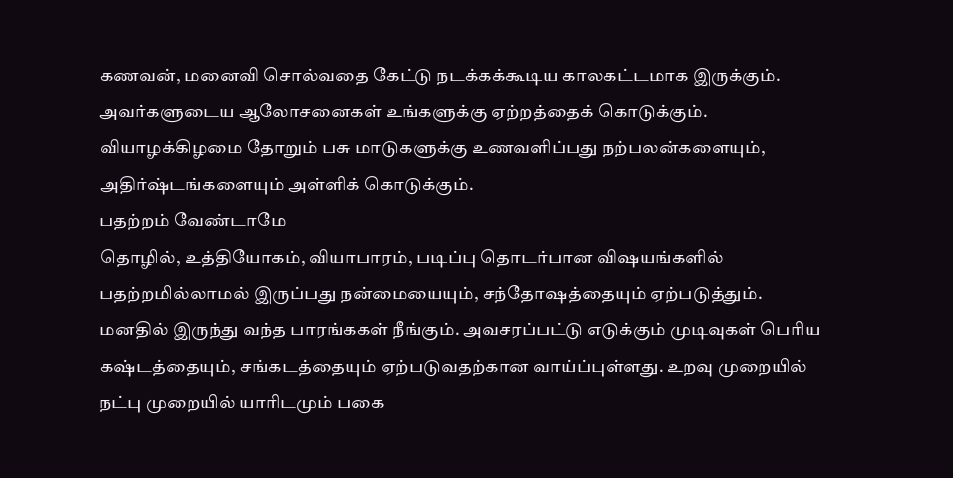கணவன், மனைவி சொல்வதை கேட்டு நடக்கக்கூடிய காலகட்டமாக இருக்கும். அவர்களுடைய ஆலோசனைகள் உங்களுக்கு ஏற்றத்தைக் கொடுக்கும். வியாழக்கிழமை தோறும் பசு மாடுகளுக்கு உணவளிப்பது நற்பலன்களையும், அதிர்ஷ்டங்களையும் அள்ளிக் கொடுக்கும்.
பதற்றம் வேண்டாமே
தொழில், உத்தியோகம், வியாபாரம், படிப்பு தொடர்பான விஷயங்களில் பதற்றமில்லாமல் இருப்பது நன்மையையும், சந்தோஷத்தையும் ஏற்படுத்தும். மனதில் இருந்து வந்த பாரங்ககள் நீங்கும். அவசரப்பட்டு எடுக்கும் முடிவுகள் பெரிய கஷ்டத்தையும், சங்கடத்தையும் ஏற்படுவதற்கான வாய்ப்புள்ளது. உறவு முறையில் நட்பு முறையில் யாரிடமும் பகை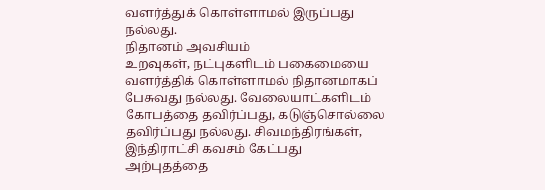வளர்த்துக் கொள்ளாமல் இருப்பது நல்லது.
நிதானம் அவசியம்
உறவுகள், நட்புகளிடம் பகைமையை வளர்த்திக் கொள்ளாமல் நிதானமாகப் பேசுவது நல்லது. வேலையாட்களிடம் கோபத்தை தவிர்ப்பது, கடுஞ்சொல்லை தவிர்ப்பது நல்லது. சிவமந்திரங்கள், இந்திராட்சி கவசம் கேட்பது அற்புதத்தை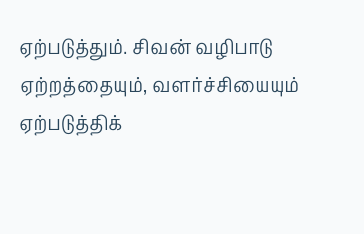ஏற்படுத்தும். சிவன் வழிபாடு ஏற்றத்தையும், வளர்ச்சியையும் ஏற்படுத்திக்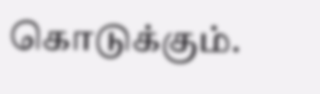கொடுக்கும்.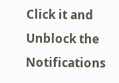Click it and Unblock the Notifications